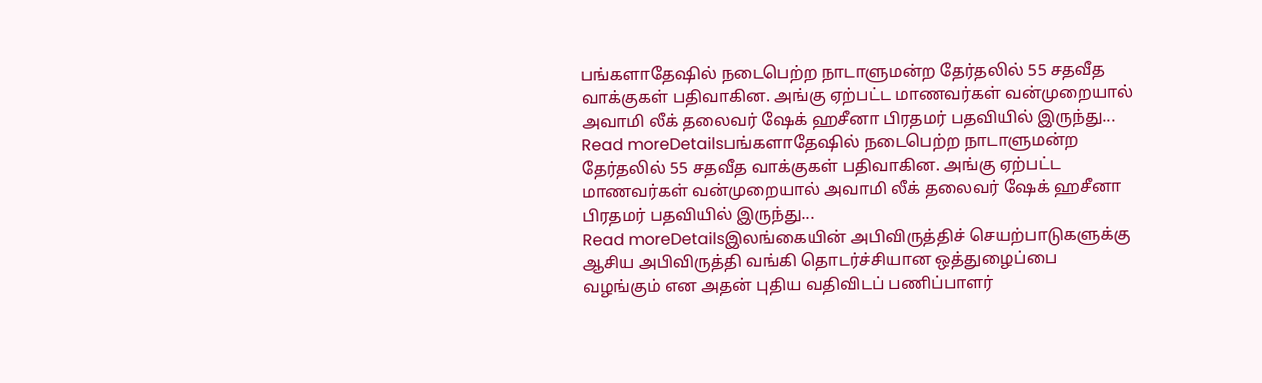பங்களாதேஷில் நடைபெற்ற நாடாளுமன்ற தேர்தலில் 55 சதவீத வாக்குகள் பதிவாகின. அங்கு ஏற்பட்ட மாணவர்கள் வன்முறையால் அவாமி லீக் தலைவர் ஷேக் ஹசீனா பிரதமர் பதவியில் இருந்து...
Read moreDetailsபங்களாதேஷில் நடைபெற்ற நாடாளுமன்ற தேர்தலில் 55 சதவீத வாக்குகள் பதிவாகின. அங்கு ஏற்பட்ட மாணவர்கள் வன்முறையால் அவாமி லீக் தலைவர் ஷேக் ஹசீனா பிரதமர் பதவியில் இருந்து...
Read moreDetailsஇலங்கையின் அபிவிருத்திச் செயற்பாடுகளுக்கு ஆசிய அபிவிருத்தி வங்கி தொடர்ச்சியான ஒத்துழைப்பை வழங்கும் என அதன் புதிய வதிவிடப் பணிப்பாளர்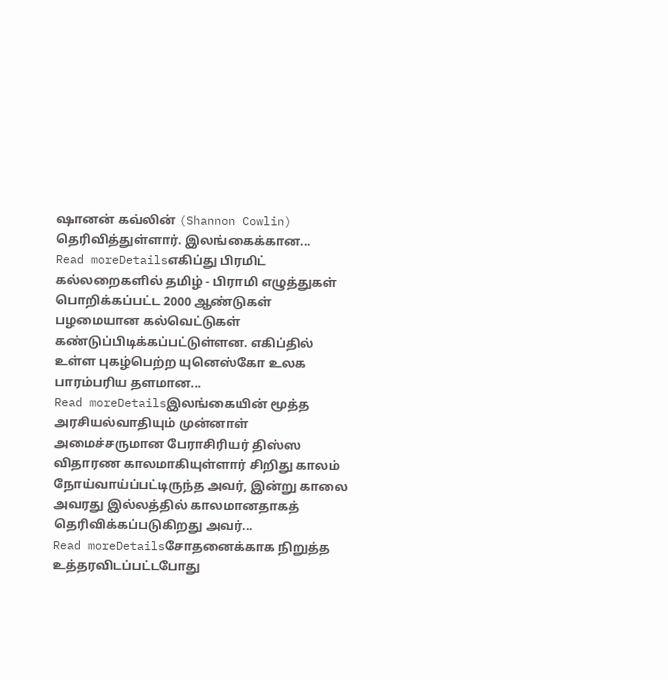ஷானன் கவ்லின் (Shannon Cowlin) தெரிவித்துள்ளார். இலங்கைக்கான...
Read moreDetailsஎகிப்து பிரமிட் கல்லறைகளில் தமிழ் - பிராமி எழுத்துகள் பொறிக்கப்பட்ட 2000 ஆண்டுகள் பழமையான கல்வெட்டுகள் கண்டுப்பிடிக்கப்பட்டுள்ளன. எகிப்தில் உள்ள புகழ்பெற்ற யுனெஸ்கோ உலக பாரம்பரிய தளமான...
Read moreDetailsஇலங்கையின் மூத்த அரசியல்வாதியும் முன்னாள் அமைச்சருமான பேராசிரியர் திஸ்ஸ விதாரண காலமாகியுள்ளார் சிறிது காலம் நோய்வாய்ப்பட்டிருந்த அவர், இன்று காலை அவரது இல்லத்தில் காலமானதாகத் தெரிவிக்கப்படுகிறது அவர்...
Read moreDetailsசோதனைக்காக நிறுத்த உத்தரவிடப்பட்டபோது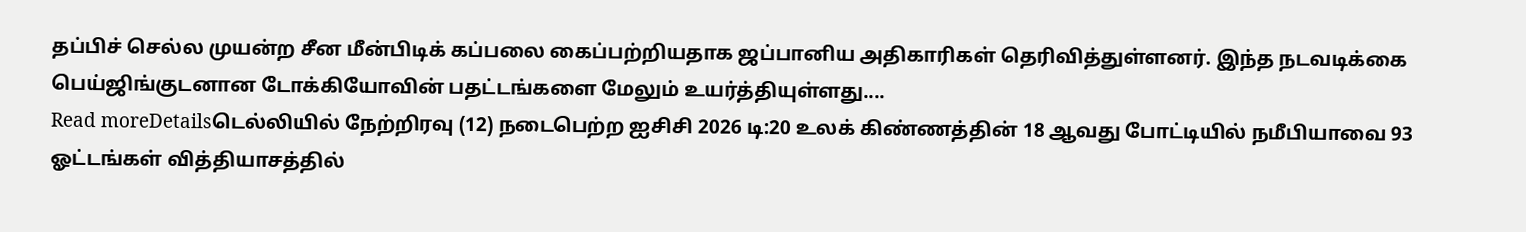தப்பிச் செல்ல முயன்ற சீன மீன்பிடிக் கப்பலை கைப்பற்றியதாக ஜப்பானிய அதிகாரிகள் தெரிவித்துள்ளனர். இந்த நடவடிக்கை பெய்ஜிங்குடனான டோக்கியோவின் பதட்டங்களை மேலும் உயர்த்தியுள்ளது....
Read moreDetailsடெல்லியில் நேற்றிரவு (12) நடைபெற்ற ஐசிசி 2026 டி:20 உலக் கிண்ணத்தின் 18 ஆவது போட்டியில் நமீபியாவை 93 ஓட்டங்கள் வித்தியாசத்தில்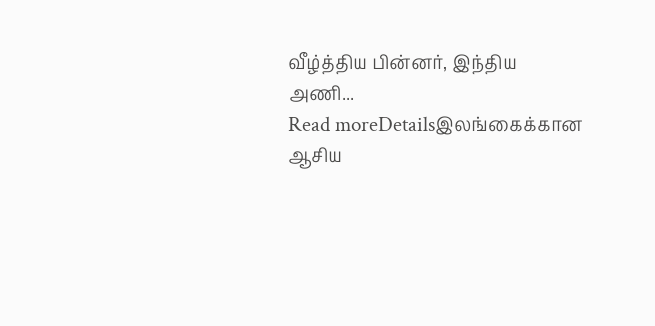வீழ்த்திய பின்னர், இந்திய அணி...
Read moreDetailsஇலங்கைக்கான ஆசிய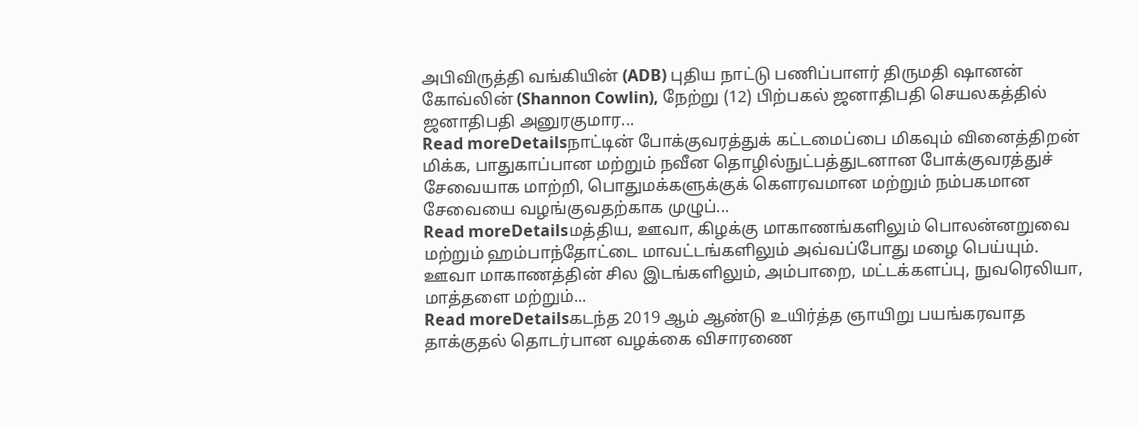அபிவிருத்தி வங்கியின் (ADB) புதிய நாட்டு பணிப்பாளர் திருமதி ஷானன் கோவ்லின் (Shannon Cowlin), நேற்று (12) பிற்பகல் ஜனாதிபதி செயலகத்தில் ஜனாதிபதி அனுரகுமார...
Read moreDetailsநாட்டின் போக்குவரத்துக் கட்டமைப்பை மிகவும் வினைத்திறன் மிக்க, பாதுகாப்பான மற்றும் நவீன தொழில்நுட்பத்துடனான போக்குவரத்துச் சேவையாக மாற்றி, பொதுமக்களுக்குக் கௌரவமான மற்றும் நம்பகமான சேவையை வழங்குவதற்காக முழுப்...
Read moreDetailsமத்திய, ஊவா, கிழக்கு மாகாணங்களிலும் பொலன்னறுவை மற்றும் ஹம்பாந்தோட்டை மாவட்டங்களிலும் அவ்வப்போது மழை பெய்யும். ஊவா மாகாணத்தின் சில இடங்களிலும், அம்பாறை, மட்டக்களப்பு, நுவரெலியா, மாத்தளை மற்றும்...
Read moreDetailsகடந்த 2019 ஆம் ஆண்டு உயிர்த்த ஞாயிறு பயங்கரவாத தாக்குதல் தொடர்பான வழக்கை விசாரணை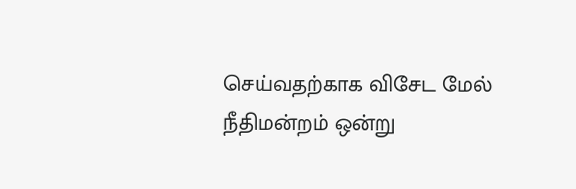செய்வதற்காக விசேட மேல் நீதிமன்றம் ஒன்று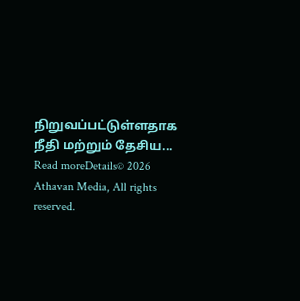நிறுவப்பட்டுள்ளதாக நீதி மற்றும் தேசிய...
Read moreDetails© 2026 Athavan Media, All rights reserved.